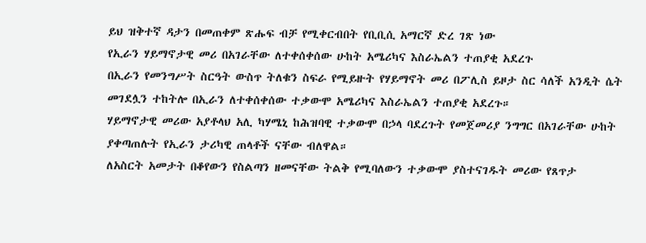ይህ ዝቅተኛ ዳታን በመጠቀም ጽሑፍ ብቻ የሚቀርብበት የቢቢሲ አማርኛ ድረ ገጽ ነው
የኢራን ሃይማኖታዊ መሪ በአገራቸው ለተቀሰቀሰው ሁከት አሜሪካና እስራኤልን ተጠያቂ አደረጉ
በኢራን የመንግሥት ስርዓት ውስጥ ትለቁን ስፍራ የሚይዙት የሃይማኖት መሪ በፖሊስ ይዞታ ስር ሳለች አንዲት ሴት መገደሏን ተከትሎ በኢራን ለተቀሰቀሰው ተቃውሞ አሜሪካና እስራኤልን ተጠያቂ አደረጉ።
ሃይማኖታዊ መሪው አያቶላህ አሊ ካሃሜኒ ከሕዝባዊ ተቃውሞ በኃላ ባደረጉት የመጀመሪያ ንግግር በአገራቸው ሁከት ያቀጣጠሉት የኢራን ታሪካዊ ጠላቶች ናቸው ብለዋል።
ለአስርት አመታት በቆየውን የስልጣን ዘመናቸው ትልቅ የሚባለውን ተቃውሞ ያስተናገዱት መሪው የጸጥታ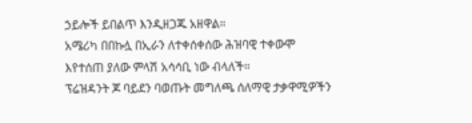ኃይሎች ይበልጥ እንዲዘጋጁ አዘዋል።
አሜሪካ በበኩሏ በኢራን ለተቀሰቀሰው ሕዝባዊ ተቀውሞ እየተሰጠ ያለው ምላሽ አሳሳቢ ነው ብላለች።
ፕሬዝዳንት ጆ ባይደን ባወጡት መግለጫ ሰለማዊ ታቃዋሚዎችን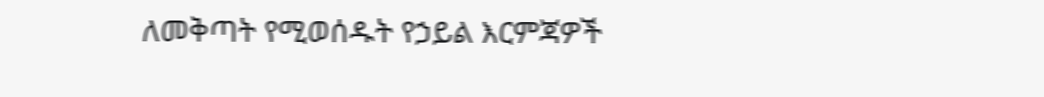ለመቅጣት የሚወሰዱት የኃይል እርምጃዎች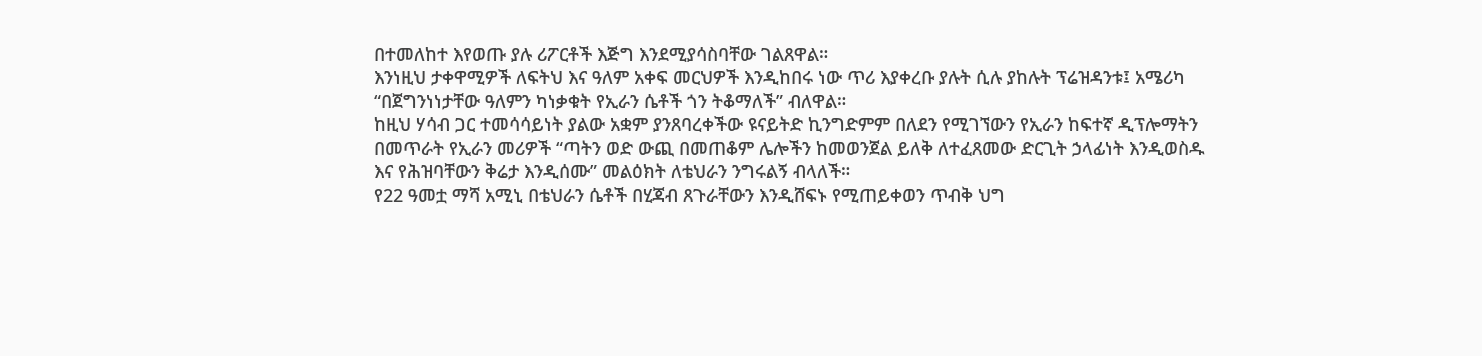በተመለከተ እየወጡ ያሉ ሪፖርቶች እጅግ እንደሚያሳስባቸው ገልጸዋል።
እንነዚህ ታቀዋሚዎች ለፍትህ እና ዓለም አቀፍ መርህዎች እንዲከበሩ ነው ጥሪ እያቀረቡ ያሉት ሲሉ ያከሉት ፕሬዝዳንቱ፤ አሜሪካ “በጀግንነነታቸው ዓለምን ካነቃቁት የኢራን ሴቶች ጎን ትቆማለች” ብለዋል።
ከዚህ ሃሳብ ጋር ተመሳሳይነት ያልው አቋም ያንጸባረቀችው ዩናይትድ ኪንግድምም በለደን የሚገኘውን የኢራን ከፍተኛ ዲፕሎማትን በመጥራት የኢራን መሪዎች “ጣትን ወድ ውጪ በመጠቆም ሌሎችን ከመወንጀል ይለቅ ለተፈጸመው ድርጊት ኃላፊነት እንዲወስዱ እና የሕዝባቸውን ቅሬታ እንዲሰሙ” መልዕክት ለቴህራን ንግሩልኝ ብላለች።
የ22 ዓመቷ ማሻ አሚኒ በቴህራን ሴቶች በሂጃብ ጸጉራቸውን እንዲሸፍኑ የሚጠይቀወን ጥብቅ ህግ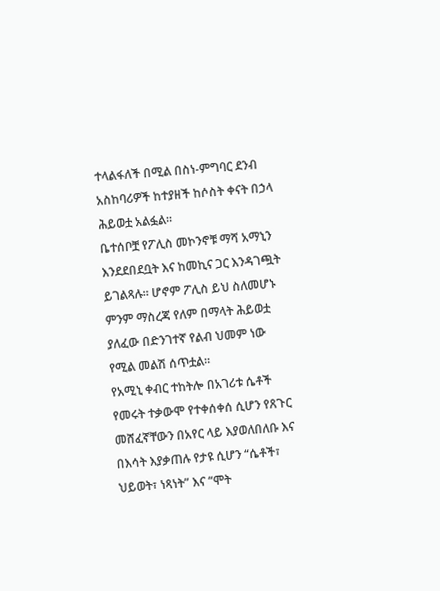ተላልፋለች በሚል በስነ-ምግባር ደንብ አስከባሪዎች ከተያዘች ከሶስት ቀናት በኃላ ሕይወቷ አልፏል።
ቤተሰቦቿ የፖሊስ መኮንኖቹ ማሻ አማኒን እንደደበደቧት እና ከመኪና ጋር እንዳገጯት ይገልጻሉ። ሆኖም ፖሊስ ይህ ስለመሆኑ ምንም ማስረጃ የለም በማላት ሕይወቷ ያለፈው በድንገተኛ የልብ ህመም ነው የሚል መልሽ ሰጥቷል።
የአሚኒ ቀብር ተከትሎ በአገሪቱ ሴቶች የመሩት ተቃውሞ የተቀሰቀሰ ሲሆን የጸጉር መሸፈኛቸውን በአየር ላይ እያወለበለቡ እና በእሳት እያቃጠሉ የታዩ ሲሆን “ሴቶች፣ ህይወት፣ ነጻነት” እና “ሞት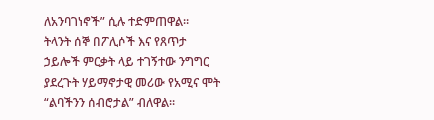ለአንባገነኖች” ሲሉ ተድምጠዋል።
ትላንት ሰኞ በፖሊሶች እና የጸጥታ ኃይሎች ምርቃት ላይ ተገኝተው ንግግር ያደረጉት ሃይማኖታዊ መሪው የአሚና ሞት “ልባችንን ሰብሮታል” ብለዋል።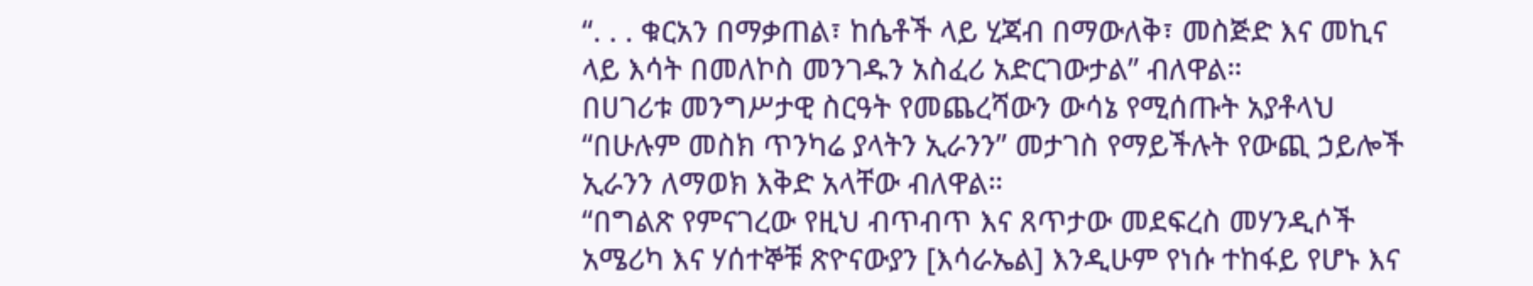“. . . ቁርአን በማቃጠል፣ ከሴቶች ላይ ሂጃብ በማውለቅ፣ መስጅድ እና መኪና ላይ እሳት በመለኮስ መንገዱን አስፈሪ አድርገውታል” ብለዋል።
በሀገሪቱ መንግሥታዊ ስርዓት የመጨረሻውን ውሳኔ የሚሰጡት አያቶላህ “በሁሉም መስክ ጥንካሬ ያላትን ኢራንን” መታገስ የማይችሉት የውጪ ኃይሎች ኢራንን ለማወክ እቅድ አላቸው ብለዋል።
“በግልጽ የምናገረው የዚህ ብጥብጥ እና ጸጥታው መደፍረስ መሃንዲሶች አሜሪካ እና ሃሰተኞቹ ጽዮናውያን [እሳራኤል] እንዲሁም የነሱ ተከፋይ የሆኑ እና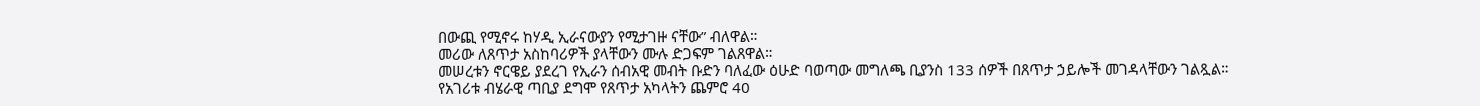በውጪ የሚኖሩ ከሃዲ ኢራናውያን የሚታገዙ ናቸው” ብለዋል።
መሪው ለጸጥታ አስከባሪዎች ያላቸውን ሙሉ ድጋፍም ገልጸዋል።
መሠረቱን ኖርዌይ ያደረገ የኢራን ሰብአዊ መብት ቡድን ባለፈው ዕሁድ ባወጣው መግለጫ ቢያንስ 133 ሰዎች በጸጥታ ኃይሎች መገዳላቸውን ገልጿል።
የአገሪቱ ብሄራዊ ጣቢያ ደግሞ የጸጥታ አካላትን ጨምሮ 40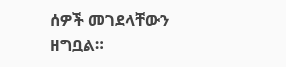ሰዎች መገደላቸውን ዘግቧል።